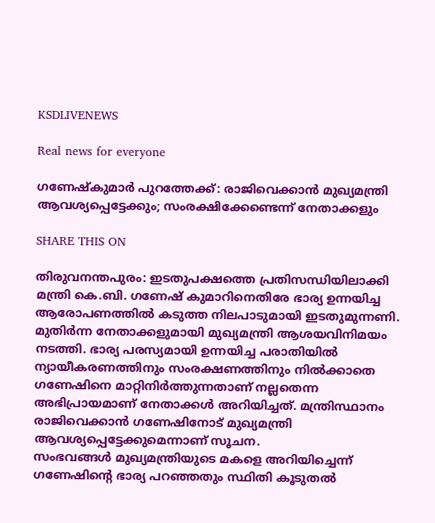KSDLIVENEWS

Real news for everyone

ഗണേഷ്കുമാർ പുറത്തേക്ക്: രാജിവെക്കാൻ മുഖ്യമന്ത്രി ആവശ്യപ്പെട്ടേക്കും; സംരക്ഷിക്കേണ്ടെന്ന് നേതാക്കളും

SHARE THIS ON

തിരുവനന്തപുരം: ഇടതുപക്ഷത്തെ പ്രതിസന്ധിയിലാക്കി മന്ത്രി കെ.ബി. ഗണേഷ് കുമാറിനെതിരേ ഭാര്യ ഉന്നയിച്ച ആരോപണത്തിൽ കടുത്ത നിലപാടുമായി ഇടതുമുന്നണി. മുതിർന്ന നേതാക്കളുമായി മുഖ്യമന്ത്രി ആശയവിനിമയം നടത്തി. ഭാര്യ പരസ്യമായി ഉന്നയിച്ച പരാതിയിൽ ന്യായീകരണത്തിനും സംരക്ഷണത്തിനും നിൽക്കാതെ ഗണേഷിനെ മാറ്റിനിർത്തുന്നതാണ് നല്ലതെന്ന അഭിപ്രായമാണ് നേതാക്കൾ അറിയിച്ചത്. മന്ത്രിസ്ഥാനം രാജിവെക്കാൻ ഗണേഷിനോട് മുഖ്യമന്ത്രി ആവശ്യപ്പെട്ടേക്കുമെന്നാണ് സൂചന.
സംഭവങ്ങൾ മുഖ്യമന്ത്രിയുടെ മകളെ അറിയിച്ചെന്ന് ഗണേഷിന്റെ ഭാര്യ പറഞ്ഞതും സ്ഥിതി കൂടുതൽ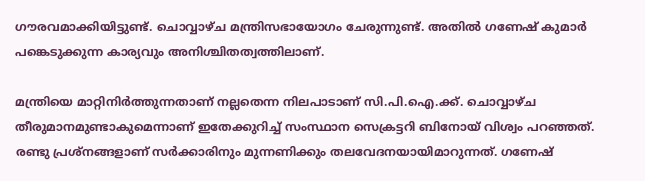ഗൗരവമാക്കിയിട്ടുണ്ട്. ചൊവ്വാഴ്ച മന്ത്രിസഭായോഗം ചേരുന്നുണ്ട്. അതിൽ ഗണേഷ് കുമാർ പങ്കെടുക്കുന്ന കാര്യവും അനിശ്ചിതത്വത്തിലാണ്.

മന്ത്രിയെ മാറ്റിനിർത്തുന്നതാണ് നല്ലതെന്ന നിലപാടാണ് സി.പി.ഐ.ക്ക്. ചൊവ്വാഴ്ച തീരുമാനമുണ്ടാകുമെന്നാണ് ഇതേക്കുറിച്ച് സംസ്ഥാന സെക്രട്ടറി ബിനോയ് വിശ്വം പറഞ്ഞത്. രണ്ടു പ്രശ്‌നങ്ങളാണ് സർക്കാരിനും മുന്നണിക്കും തലവേദനയായിമാറുന്നത്. ഗണേഷ്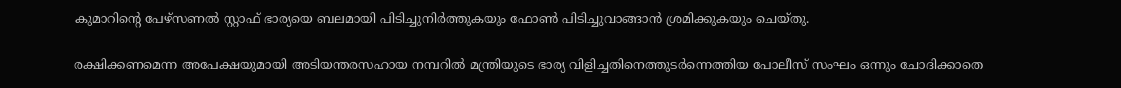കുമാറിന്റെ പേഴ്സണൽ സ്റ്റാഫ് ഭാര്യയെ ബലമായി പിടിച്ചുനിർത്തുകയും ഫോൺ പിടിച്ചുവാങ്ങാൻ ശ്രമിക്കുകയും ചെയ്തു.

രക്ഷിക്കണമെന്ന അപേക്ഷയുമായി അടിയന്തരസഹായ നമ്പറിൽ മന്ത്രിയുടെ ഭാര്യ വിളിച്ചതിനെത്തുടർന്നെത്തിയ പോലീസ് സംഘം ഒന്നും ചോദിക്കാതെ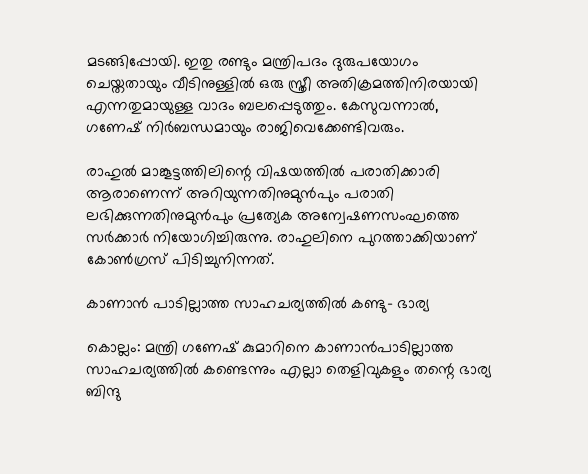മടങ്ങിപ്പോയി. ഇതു രണ്ടും മന്ത്രിപദം ദുരുപയോഗം ചെയ്തതായും വീടിനുള്ളിൽ ഒരു സ്ത്രീ അതിക്രമത്തിനിരയായി എന്നതുമായുള്ള വാദം ബലപ്പെടുത്തും. കേസുവന്നാൽ, ഗണേഷ് നിർബന്ധമായും രാജിവെക്കേണ്ടിവരും.

രാഹുൽ മാങ്കൂട്ടത്തിലിന്റെ വിഷയത്തിൽ പരാതിക്കാരി ആരാണെന്ന് അറിയുന്നതിനുമുൻപും പരാതി ലഭിക്കുന്നതിനുമുൻപും പ്രത്യേക അന്വേഷണസംഘത്തെ സർക്കാർ നിയോഗിച്ചിരുന്നു. രാഹുലിനെ പുറത്താക്കിയാണ് കോൺഗ്രസ് പിടിച്ചുനിന്നത്.

കാണാൻ പാടില്ലാത്ത സാഹചര്യത്തിൽ കണ്ടു- ഭാര്യ

കൊല്ലം: മന്ത്രി ഗണേഷ് കുമാറിനെ കാണാൻപാടില്ലാത്ത സാഹചര്യത്തിൽ കണ്ടെന്നും എല്ലാ തെളിവുകളും തന്റെ ഭാര്യ ബിന്ദു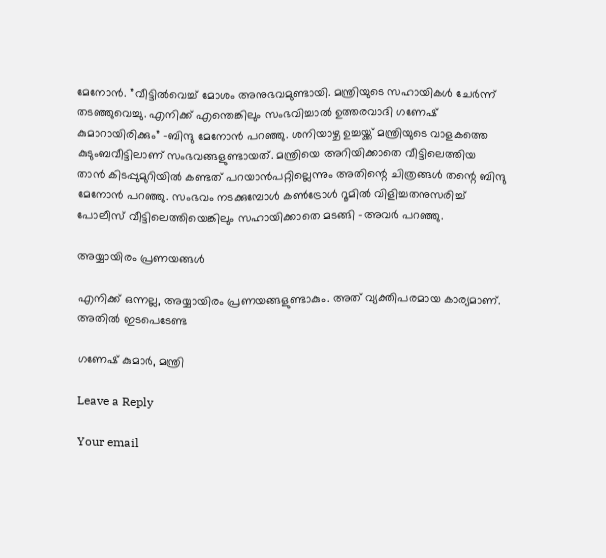മേനോൻ. ”വീട്ടിൽവെച്ച് മോശം അനുഭവമുണ്ടായി. മന്ത്രിയുടെ സഹായികൾ ചേർന്ന് തടഞ്ഞുവെച്ചു. എനിക്ക് എന്തെങ്കിലും സംഭവിച്ചാൽ ഉത്തരവാദി ഗണേഷ് കുമാറായിരിക്കും” -ബിന്ദു മേനോൻ പറഞ്ഞു. ശനിയാഴ്ച ഉച്ചയ്ക്ക് മന്ത്രിയുടെ വാളകത്തെ കുടുംബവീട്ടിലാണ് സംഭവങ്ങളുണ്ടായത്. മന്ത്രിയെ അറിയിക്കാതെ വീട്ടിലെത്തിയ താൻ കിടപ്പുമുറിയിൽ കണ്ടത് പറയാൻപറ്റില്ലെന്നും അതിന്റെ ചിത്രങ്ങൾ തന്റെ ബിന്ദു മേനോൻ പറഞ്ഞു. സംഭവം നടക്കുമ്പോൾ കൺട്രോൾ റൂമിൽ വിളിച്ചതനുസരിച്ച് പോലീസ് വീട്ടിലെത്തിയെങ്കിലും സഹായിക്കാതെ മടങ്ങി -അവർ പറഞ്ഞു.

അയ്യായിരം പ്രണയങ്ങൾ

എനിക്ക് ഒന്നല്ല, അയ്യായിരം പ്രണയങ്ങളുണ്ടാകും. അത് വ്യക്തിപരമായ കാര്യമാണ്. അതിൽ ഇടപെടേണ്ട

ഗണേഷ് കുമാർ, മന്ത്രി

Leave a Reply

Your email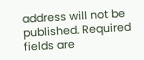address will not be published. Required fields are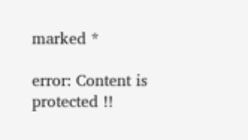marked *

error: Content is protected !!